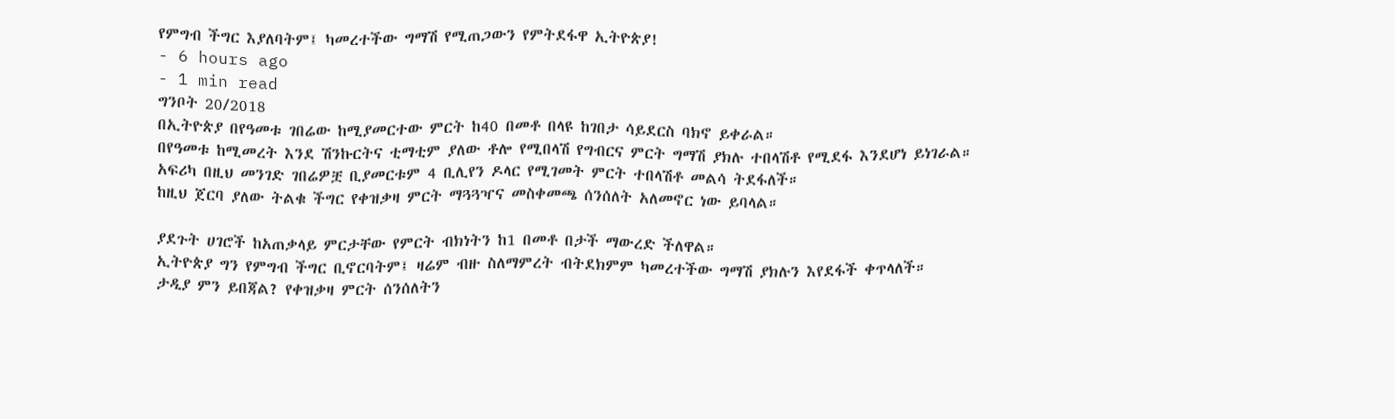የምግብ ችግር እያለባትም፤ ካመረተችው ግማሽ የሚጠጋውን የምትደፋዋ ኢትዮጵያ!
- 6 hours ago
- 1 min read
ግንቦት 20/2018
በኢትዮጵያ በየዓመቱ ገበሬው ከሚያመርተው ምርት ከ40 በመቶ በላዩ ከገበታ ሳይደርስ ባክኖ ይቀራል።
በየዓመቱ ከሚመረት እንደ ሽንኩርትና ቲማቲም ያለው ቶሎ የሚበላሽ የግብርና ምርት ግማሽ ያክሉ ተበላሽቶ የሚደፋ እንደሆነ ይነገራል።
አፍሪካ በዚህ መንገድ ገበሬዎቿ ቢያመርቱም 4 ቢሊየን ዶላር የሚገመት ምርት ተበላሽቶ መልሳ ትደፋለች።
ከዚህ ጀርባ ያለው ትልቁ ችግር የቀዝቃዛ ምርት ማጓጓዣና መስቀመጫ ሰንሰለት አለመኖር ነው ይባላል።

ያደጉት ሀገሮች ከአጠቃላይ ምርታቸው የምርት ብክነትን ከ1 በመቶ በታች ማውረድ ችለዋል።
ኢትዮጵያ ግን የምግብ ችግር ቢኖርባትም፤ ዛሬም ብዙ ስለማምረት ብትደክምም ካመረተችው ግማሽ ያክሉን እየደፋች ቀጥላለች።
ታዲያ ምን ይበጃል? የቀዝቃዛ ምርት ሰንሰለትን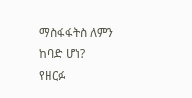ማስፋፋትስ ለምን ከባድ ሆነ?
የዘርፉ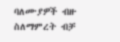ባለሙያዎች ብዙ ስለማምረት ብቻ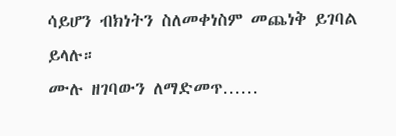ሳይሆን ብክነትን ስለመቀነስም መጨነቅ ይገባል ይላሉ።
ሙሉ ዘገባውን ለማድመጥ……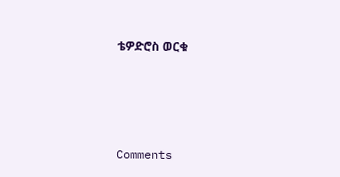ቴዎድሮስ ወርቁ





Comments